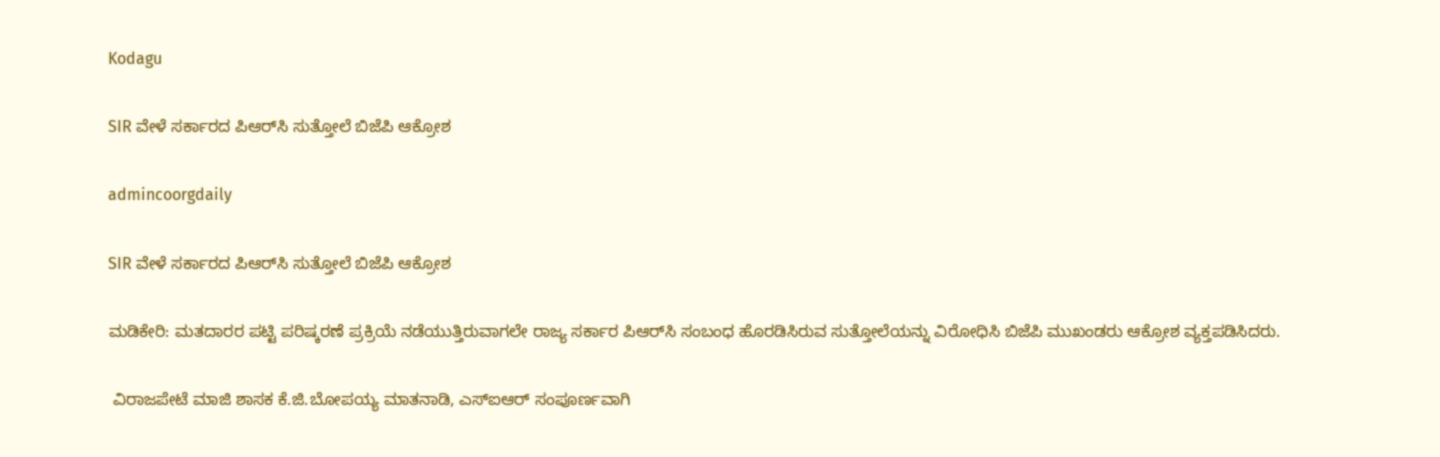Kodagu

SIR ವೇಳೆ ಸರ್ಕಾರದ ಪಿಆರ್‌ಸಿ ಸುತ್ತೋಲೆ ಬಿಜೆಪಿ ಆಕ್ರೋಶ

admincoorgdaily

SIR ವೇಳೆ ಸರ್ಕಾರದ ಪಿಆರ್‌ಸಿ ಸುತ್ತೋಲೆ ಬಿಜೆಪಿ ಆಕ್ರೋಶ

ಮಡಿಕೇರಿ: ಮತದಾರರ ಪಟ್ಟಿ ಪರಿಷ್ಕರಣೆ ಪ್ರಕ್ರಿಯೆ ನಡೆಯುತ್ತಿರುವಾಗಲೇ ರಾಜ್ಯ ಸರ್ಕಾರ ಪಿಆರ್‌ಸಿ ಸಂಬಂಧ ಹೊರಡಿಸಿರುವ ಸುತ್ತೋಲೆಯನ್ನು ವಿರೋಧಿಸಿ ಬಿಜೆಪಿ ಮುಖಂಡರು ಆಕ್ರೋಶ ವ್ಯಕ್ತಪಡಿಸಿದರು.

 ವಿರಾಜಪೇಟೆ ಮಾಜಿ ಶಾಸಕ ಕೆ.ಜಿ.ಬೋಪಯ್ಯ ಮಾತನಾಡಿ, ಎಸ್‌ಐಆರ್ ಸಂಪೂರ್ಣವಾಗಿ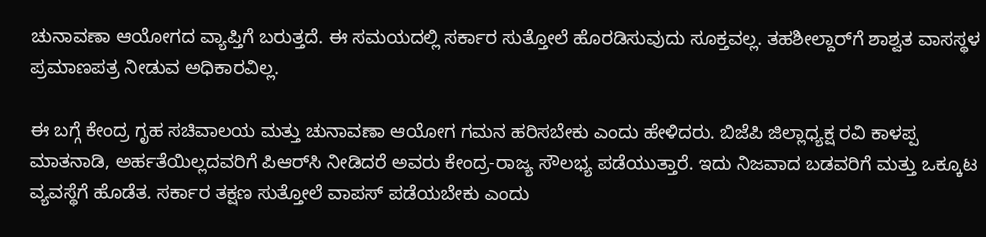ಚುನಾವಣಾ ಆಯೋಗದ ವ್ಯಾಪ್ತಿಗೆ ಬರುತ್ತದೆ. ಈ ಸಮಯದಲ್ಲಿ ಸರ್ಕಾರ ಸುತ್ತೋಲೆ ಹೊರಡಿಸುವುದು ಸೂಕ್ತವಲ್ಲ. ತಹಶೀಲ್ದಾರ್‌ಗೆ ಶಾಶ್ವತ ವಾಸಸ್ಥಳ ಪ್ರಮಾಣಪತ್ರ ನೀಡುವ ಅಧಿಕಾರವಿಲ್ಲ.

ಈ ಬಗ್ಗೆ ಕೇಂದ್ರ ಗೃಹ ಸಚಿವಾಲಯ ಮತ್ತು ಚುನಾವಣಾ ಆಯೋಗ ಗಮನ ಹರಿಸಬೇಕು ಎಂದು ಹೇಳಿದರು. ಬಿಜೆಪಿ ಜಿಲ್ಲಾಧ್ಯಕ್ಷ ರವಿ ಕಾಳಪ್ಪ ಮಾತನಾಡಿ, ಅರ್ಹತೆಯಿಲ್ಲದವರಿಗೆ ಪಿಆರ್‌ಸಿ ನೀಡಿದರೆ ಅವರು ಕೇಂದ್ರ-ರಾಜ್ಯ ಸೌಲಭ್ಯ ಪಡೆಯುತ್ತಾರೆ. ಇದು ನಿಜವಾದ ಬಡವರಿಗೆ ಮತ್ತು ಒಕ್ಕೂಟ ವ್ಯವಸ್ಥೆಗೆ ಹೊಡೆತ. ಸರ್ಕಾರ ತಕ್ಷಣ ಸುತ್ತೋಲೆ ವಾಪಸ್ ಪಡೆಯಬೇಕು ಎಂದು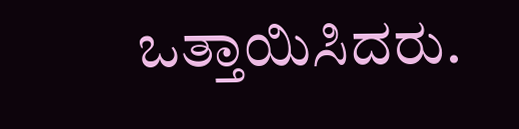ಒತ್ತಾಯಿಸಿದರು.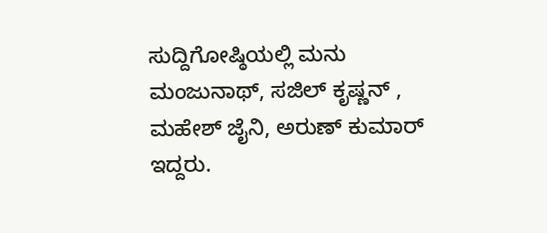ಸುದ್ದಿಗೋಷ್ಠಿಯಲ್ಲಿ ಮನು ಮಂಜುನಾಥ್, ಸಜಿಲ್ ಕೃಷ್ಣನ್ , ಮಹೇಶ್ ಜೈನಿ, ಅರುಣ್ ಕುಮಾರ್ ಇದ್ದರು.